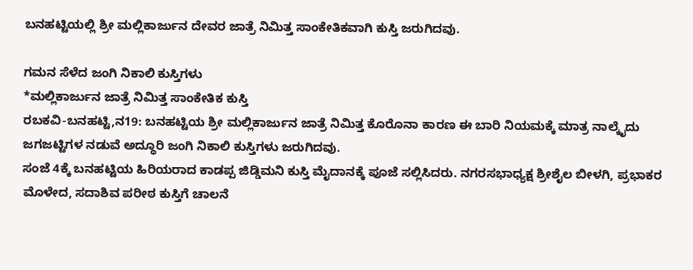ಬನಹಟ್ಟಿಯಲ್ಲಿ ಶ್ರೀ ಮಲ್ಲಿಕಾರ್ಜುನ ದೇವರ ಜಾತ್ರೆ ನಿಮಿತ್ತ ಸಾಂಕೇತಿಕವಾಗಿ ಕುಸ್ತಿ ಜರುಗಿದವು.

ಗಮನ ಸೆಳೆದ ಜಂಗಿ ನಿಕಾಲಿ ಕುಸ್ತಿಗಳು
*ಮಲ್ಲಿಕಾರ್ಜುನ ಜಾತ್ರೆ ನಿಮಿತ್ತ ಸಾಂಕೇತಿಕ ಕುಸ್ತಿ
ರಬಕವಿ-ಬನಹಟ್ಟಿ,ನ19: ಬನಹಟ್ಟಿಯ ಶ್ರೀ ಮಲ್ಲಿಕಾರ್ಜುನ ಜಾತ್ರೆ ನಿಮಿತ್ತ ಕೊರೊನಾ ಕಾರಣ ಈ ಬಾರಿ ನಿಯಮಕ್ಕೆ ಮಾತ್ರ ನಾಲ್ಕೈದು ಜಗಜಟ್ಟಿಗಳ ನಡುವೆ ಅದ್ಧೂರಿ ಜಂಗಿ ನಿಕಾಲಿ ಕುಸ್ತಿಗಳು ಜರುಗಿದವು.
ಸಂಜೆ 4ಕ್ಕೆ ಬನಹಟ್ಟಿಯ ಹಿರಿಯರಾದ ಕಾಡಪ್ಪ ಜಿಡ್ಡಿಮನಿ ಕುಸ್ತಿ ಮೈದಾನಕ್ಕೆ ಪೂಜೆ ಸಲ್ಲಿಸಿದರು. ನಗರಸಭಾಧ್ಯಕ್ಷ ಶ್ರೀಶೈಲ ಬೀಳಗಿ, ಪ್ರಭಾಕರ ಮೊಳೇದ, ಸದಾಶಿವ ಪರೀಠ ಕುಸ್ತಿಗೆ ಚಾಲನೆ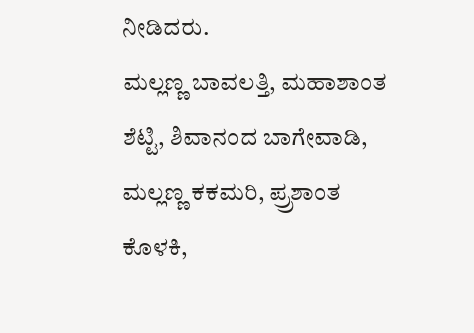ನೀಡಿದರು.
ಮಲ್ಲಣ್ಣ ಬಾವಲತ್ತಿ, ಮಹಾಶಾಂತ ಶೆಟ್ಟಿ, ಶಿವಾನಂದ ಬಾಗೇವಾಡಿ, ಮಲ್ಲಣ್ಣ ಕಕಮರಿ, ಪ್ರ್ರಶಾಂತ ಕೊಳಕಿ,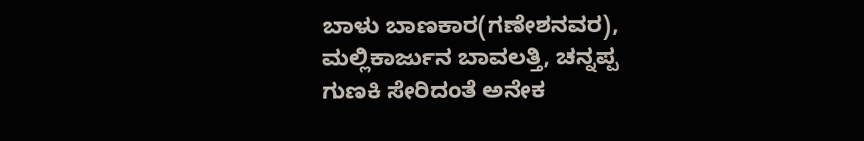ಬಾಳು ಬಾಣಕಾರ(ಗಣೇಶನವರ), ಮಲ್ಲಿಕಾರ್ಜುನ ಬಾವಲತ್ತಿ, ಚನ್ನಪ್ಪ ಗುಣಕಿ ಸೇರಿದಂತೆ ಅನೇಕ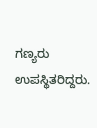ಗಣ್ಯರು ಉಪಸ್ಥಿತರಿದ್ದರು.